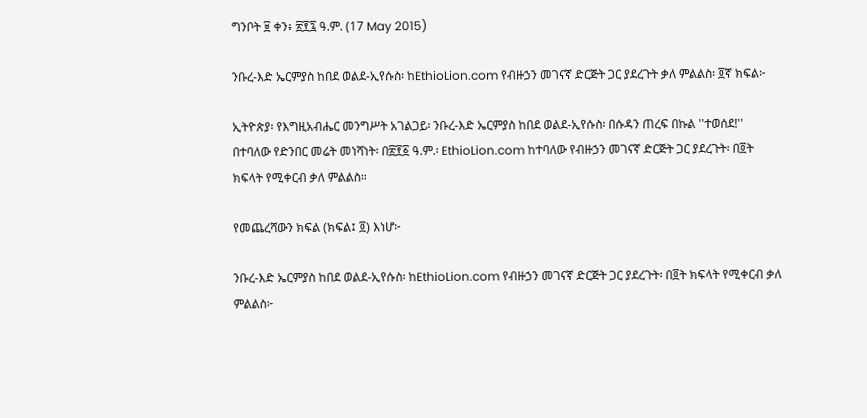ግንቦት ፱ ቀን፥ ፳፻፯ ዓ.ም. (17 May 2015)

ንቡረ-እድ ኤርምያስ ከበደ ወልደ-ኢየሱስ፡ ከEthioLion.com የብዙኃን መገናኛ ድርጅት ጋር ያደረጉት ቃለ ምልልስ፡ ፬ኛ ክፍል፦

ኢትዮጵያ፡ የእግዚአብሔር መንግሥት አገልጋይ፡ ንቡረ-እድ ኤርምያስ ከበደ ወልደ-ኢየሱስ፡ በሱዳን ጠረፍ በኩል ''ተወሰደ!'' በተባለው የድንበር መሬት መነሻነት፡ በ፳፻፩ ዓ.ም.፡ EthioLion.com ከተባለው የብዙኃን መገናኛ ድርጅት ጋር ያደረጉት፡ በ፬ት ክፍላት የሚቀርብ ቃለ ምልልስ።

የመጨረሻውን ክፍል (ክፍል፤ ፬) እነሆ፦

ንቡረ-እድ ኤርምያስ ከበደ ወልደ-ኢየሱስ፡ ከEthioLion.com የብዙኃን መገናኛ ድርጅት ጋር ያደረጉት፡ በ፬ት ክፍላት የሚቀርብ ቃለ ምልልስ፦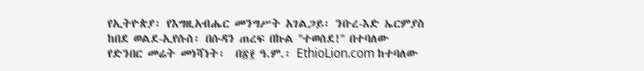የኢትዮጵያ፡ የእግዚአብሔር መንግሥት አገልጋይ፡ ንቡረ-እድ ኤርምያስ ከበደ ወልደ-ኢየሱስ፡ በሱዳን ጠረፍ በኩል ''ተወሰደ!'' በተባለው የድንበር መሬት መነሻነት፡  በ፳፻ ዓ.ም.፡ EthioLion.com ከተባለው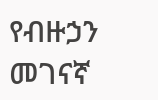የብዙኃን መገናኛ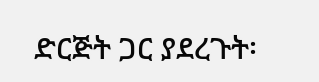ድርጅት ጋር ያደረጉት፡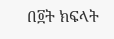በ፬ት ክፍላት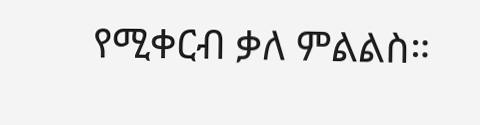የሚቀርብ ቃለ ምልልስ።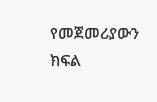የመጀመሪያውን ክፍል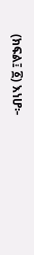(ክፍል፤ ፩) እነሆ፦